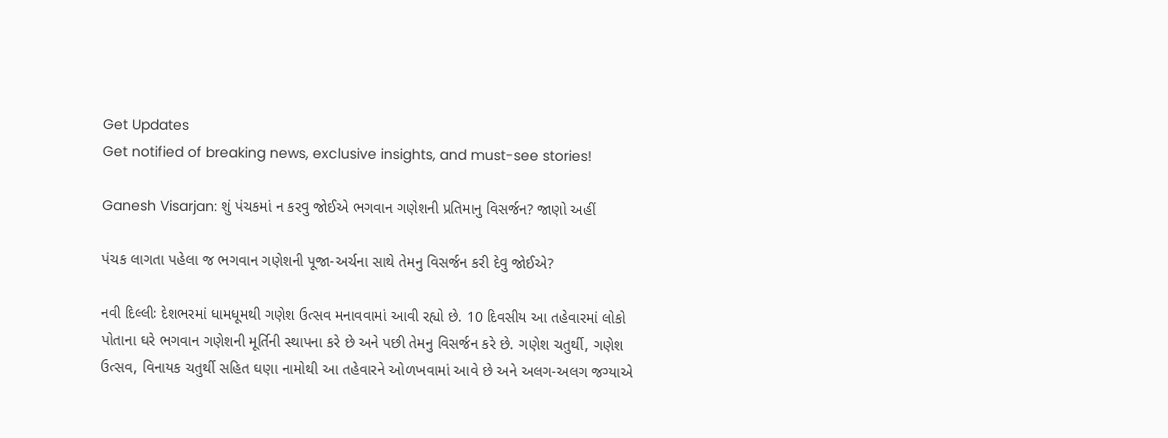Get Updates
Get notified of breaking news, exclusive insights, and must-see stories!

Ganesh Visarjan: શું પંચકમાં ન કરવુ જોઈએ ભગવાન ગણેશની પ્રતિમાનુ વિસર્જન? જાણો અહીં

પંચક લાગતા પહેલા જ ભગવાન ગણેશની પૂજા-અર્ચના સાથે તેમનુ વિસર્જન કરી દેવુ જોઈએ?

નવી દિલ્લીઃ દેશભરમાં ધામધૂમથી ગણેશ ઉત્સવ મનાવવામાં આવી રહ્યો છે. 10 દિવસીય આ તહેવારમાં લોકો પોતાના ઘરે ભગવાન ગણેશની મૂર્તિની સ્થાપના કરે છે અને પછી તેમનુ વિસર્જન કરે છે. ગણેશ ચતુર્થી, ગણેશ ઉત્સવ, વિનાયક ચતુર્થી સહિત ઘણા નામોથી આ તહેવારને ઓળખવામાં આવે છે અને અલગ-અલગ જગ્યાએ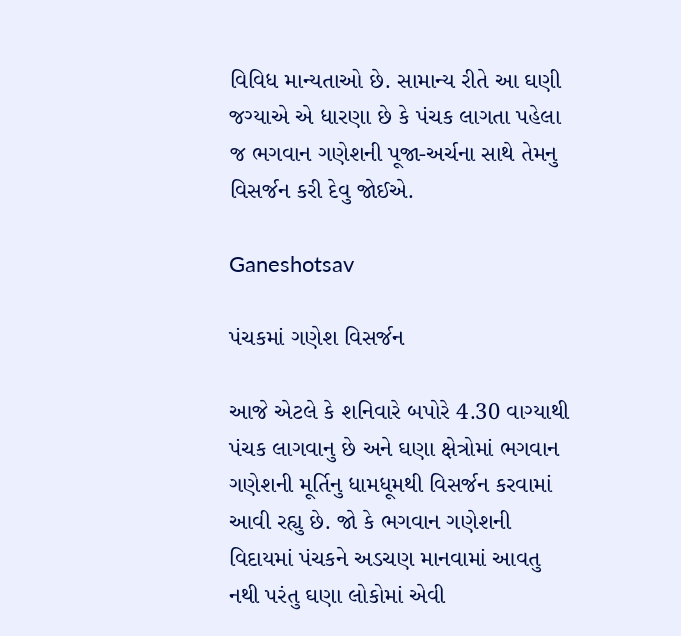વિવિધ માન્યતાઓ છે. સામાન્ય રીતે આ ઘણી જગ્યાએ એ ધારણા છે કે પંચક લાગતા પહેલા જ ભગવાન ગણેશની પૂજા-અર્ચના સાથે તેમનુ વિસર્જન કરી દેવુ જોઈએ.

Ganeshotsav

પંચકમાં ગણેશ વિસર્જન

આજે એટલે કે શનિવારે બપોરે 4.30 વાગ્યાથી પંચક લાગવાનુ છે અને ઘણા ક્ષેત્રોમાં ભગવાન ગણેશની મૂર્તિનુ ધામધૂમથી વિસર્જન કરવામાં આવી રહ્યુ છે. જો કે ભગવાન ગણેશની વિદાયમાં પંચકને અડચણ માનવામાં આવતુ નથી પરંતુ ઘણા લોકોમાં એવી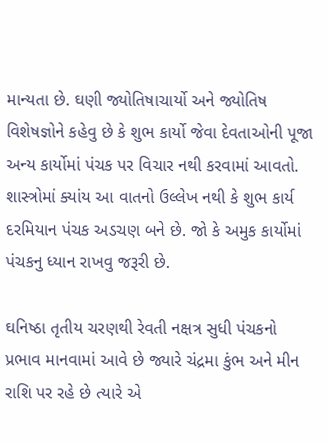માન્યતા છે. ઘણી જ્યોતિષાચાર્યો અને જ્યોતિષ વિશેષજ્ઞોને કહેવુ છે કે શુભ કાર્યો જેવા દેવતાઓની પૂજા અન્ય કાર્યોમાં પંચક પર વિચાર નથી કરવામાં આવતો. શાસ્ત્રોમાં ક્યાંય આ વાતનો ઉલ્લેખ નથી કે શુભ કાર્ય દરમિયાન પંચક અડચણ બને છે. જો કે અમુક કાર્યોમાં પંચકનુ ધ્યાન રાખવુ જરૂરી છે.

ઘનિષ્ઠા તૃતીય ચરણથી રેવતી નક્ષત્ર સુધી પંચકનો પ્રભાવ માનવામાં આવે છે જ્યારે ચંદ્રમા કુંભ અને મીન રાશિ પર રહે છે ત્યારે એ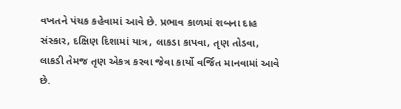વખતને પંચક કહેવામાં આવે છે. પ્રભાવ કાળમાં શબના દાહ સંસ્કાર, દક્ષિણ દિશામાં યાત્ર, લાકડા કાપવા, તૃણ તોડવા, લાકડી તેમજ તૃણ એકત્ર કરવા જેવા કાર્યો વર્જિત માનવામાં આવે છે.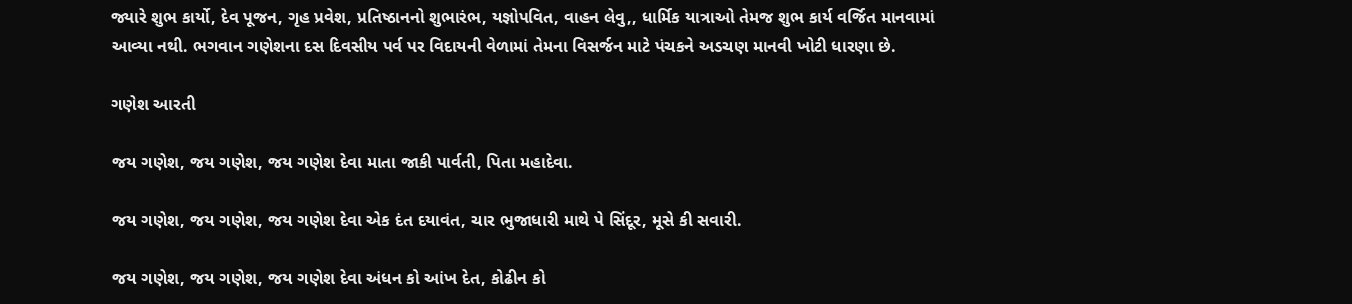જ્યારે શુભ કાર્યો, દેવ પૂજન, ગૃહ પ્રવેશ, પ્રતિષ્ઠાનનો શુભારંભ, યજ્ઞોપવિત, વાહન લેવુ,, ધાર્મિક યાત્રાઓ તેમજ શુભ કાર્ય વર્જિત માનવામાં આવ્યા નથી. ભગવાન ગણેશના દસ દિવસીય પર્વ પર વિદાયની વેળામાં તેમના વિસર્જન માટે પંચકને અડચણ માનવી ખોટી ધારણા છે.

ગણેશ આરતી

જય ગણેશ, જય ગણેશ, જય ગણેશ દેવા માતા જાકી પાર્વતી, પિતા મહાદેવા.

જય ગણેશ, જય ગણેશ, જય ગણેશ દેવા એક દંત દયાવંત, ચાર ભુજાધારી માથે પે સિંદૂર, મૂસે કી સવારી.

જય ગણેશ, જય ગણેશ, જય ગણેશ દેવા અંધન કો આંખ દેત, કોઢીન કો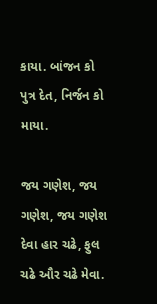કાયા. બાંજન કો પુત્ર દેત, નિર્જન કો માયા.

જય ગણેશ, જય ગણેશ, જય ગણેશ દેવા હાર ચઢે, ફુલ ચઢે ઔર ચઢે મેવા.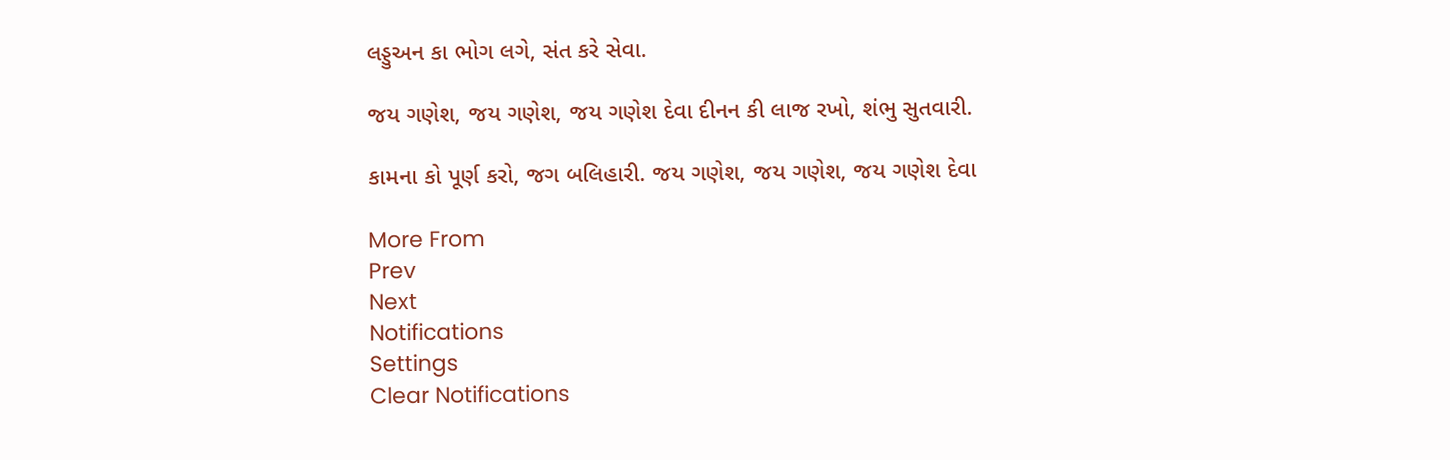લડ્ડુઅન કા ભોગ લગે, સંત કરે સેવા.

જય ગણેશ, જય ગણેશ, જય ગણેશ દેવા દીનન કી લાજ રખો, શંભુ સુતવારી.

કામના કો પૂર્ણ કરો, જગ બલિહારી. જય ગણેશ, જય ગણેશ, જય ગણેશ દેવા

More From
Prev
Next
Notifications
Settings
Clear Notifications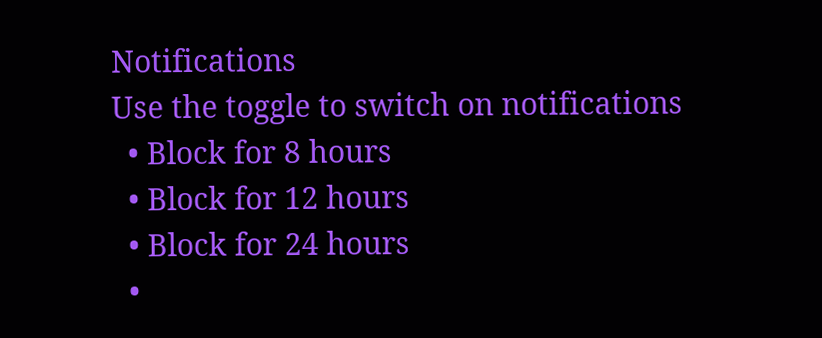Notifications
Use the toggle to switch on notifications
  • Block for 8 hours
  • Block for 12 hours
  • Block for 24 hours
  •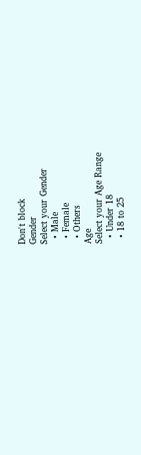Don't block
Gender
Select your Gender
  • Male
  • Female
  • Others
Age
Select your Age Range
  • Under 18
  • 18 to 25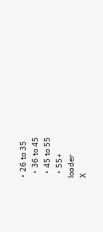• 26 to 35
  • 36 to 45
  • 45 to 55
  • 55+
loader
X